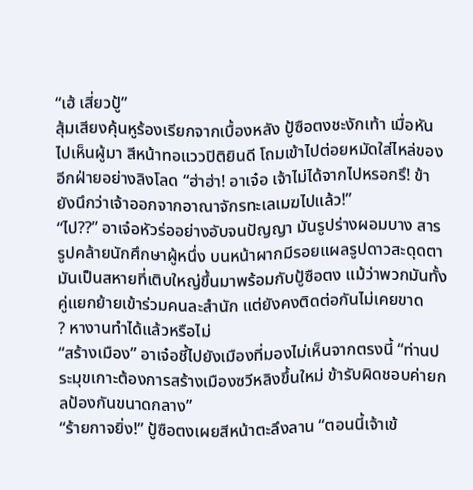“เฮ้ เสี่ยวปู้”
สุ้มเสียงคุ้นหูร้องเรียกจากเบื้องหลัง ปู้ซือตงชะงักเท้า เมื่อหันไปเห็นผู้มา สีหน้าทอแววปิติยินดี โถมเข้าไปต่อยหมัดใส่ไหล่ของอีกฝ่ายอย่างลิงโลด “ฮ่าฮ่า! อาเจ๋อ เจ้าไม่ได้จากไปหรอกรึ! ข้ายังนึกว่าเจ้าออกจากอาณาจักรทะเลเมฆไปแล้ว!”
“ไป??” อาเจ๋อหัวร่ออย่างอับจนปัญญา มันรูปร่างผอมบาง สารรูปคล้ายนักศึกษาผู้หนึ่ง บนหน้าผากมีรอยแผลรูปดาวสะดุดตา มันเป็นสหายที่เติบใหญ่ขึ้นมาพร้อมกับปู้ซือตง แม้ว่าพวกมันทั้งคู่แยกย้ายเข้าร่วมคนละสำนัก แต่ยังคงติดต่อกันไม่เคยขาด
? หางานทำได้แล้วหรือไม่
“สร้างเมือง” อาเจ๋อชี้ไปยังเมืองที่มองไม่เห็นจากตรงนี้ “ท่านประมุขเกาะต้องการสร้างเมืองซวีหลิงขึ้นใหม่ ข้ารับผิดชอบค่ายกลป้องกันขนาดกลาง”
“ร้ายกาจยิ่ง!” ปู้ซือตงเผยสีหน้าตะลึงลาน “ตอนนี้เจ้าเข้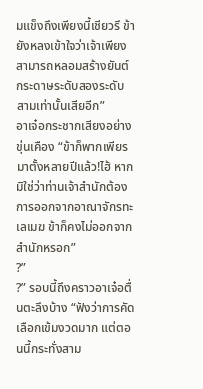มแข็งถึงเพียงนี้เชียวรึ ข้ายังหลงเข้าใจว่าเจ้าเพียงสามารถหลอมสร้างยันต์กระดาษระดับสองระดับสามเท่านั้นเสียอีก”
อาเจ๋อกระชากเสียงอย่างขุ่นเคือง “ข้าก็พากเพียรมาตั้งหลายปีแล้ว!ไฮ้ หากมิใช่ว่าท่านเจ้าสำนักต้องการออกจากอาณาจักรทะเลเมฆ ข้าก็คงไม่ออกจากสำนักหรอก”
?”
?” รอบนี้ถึงคราวอาเจ๋อตื่นตะลึงบ้าง “ฟังว่าการคัดเลือกเข้มงวดมาก แต่ตอนนี้กระทั่งสาม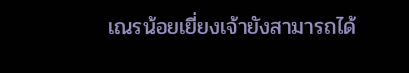เณรน้อยเยี่ยงเจ้ายังสามารถได้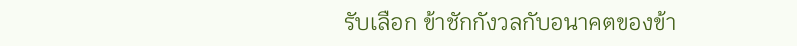รับเลือก ข้าชักกังวลกับอนาคตของข้า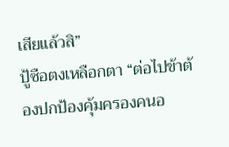เสียแล้วสิ”
ปู้ซือตงเหลือกตา “ต่อไปข้าต้องปกป้องคุ้มครองคนอ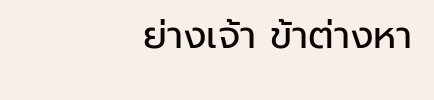ย่างเจ้า ข้าต่างหา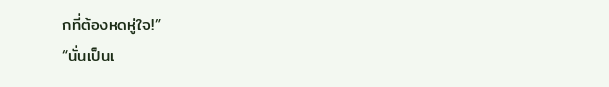กที่ต้องหดหู่ใจ!”
“นั่นเป็นเ